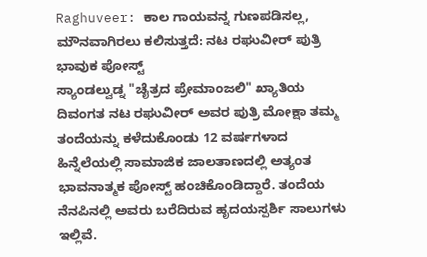Raghuveer: ಕಾಲ ಗಾಯವನ್ನ ಗುಣಪಡಿಸಲ್ಲ, ಮೌನವಾಗಿರಲು ಕಲಿಸುತ್ತದೆ: ನಟ ರಘುವೀರ್ ಪುತ್ರಿ ಭಾವುಕ ಪೋಸ್ಟ್
ಸ್ಯಾಂಡಲ್ವುಡ್ನ "ಚೈತ್ರದ ಪ್ರೇಮಾಂಜಲಿ" ಖ್ಯಾತಿಯ ದಿವಂಗತ ನಟ ರಘುವೀರ್ ಅವರ ಪುತ್ರಿ ಮೋಕ್ಷಾ ತಮ್ಮ ತಂದೆಯನ್ನು ಕಳೆದುಕೊಂಡು 12 ವರ್ಷಗಳಾದ ಹಿನ್ನೆಲೆಯಲ್ಲಿ ಸಾಮಾಜಿಕ ಜಾಲತಾಣದಲ್ಲಿ ಅತ್ಯಂತ ಭಾವನಾತ್ಮಕ ಪೋಸ್ಟ್ ಹಂಚಿಕೊಂಡಿದ್ದಾರೆ. ತಂದೆಯ ನೆನಪಿನಲ್ಲಿ ಅವರು ಬರೆದಿರುವ ಹೃದಯಸ್ಪರ್ಶಿ ಸಾಲುಗಳು ಇಲ್ಲಿವೆ.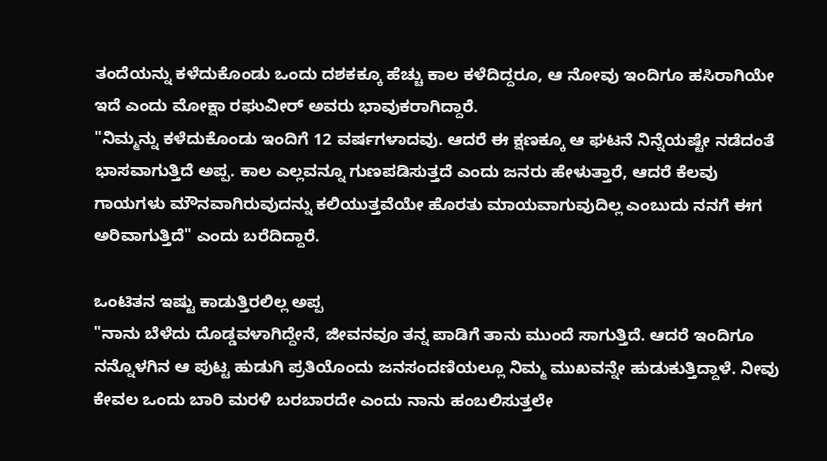ತಂದೆಯನ್ನು ಕಳೆದುಕೊಂಡು ಒಂದು ದಶಕಕ್ಕೂ ಹೆಚ್ಚು ಕಾಲ ಕಳೆದಿದ್ದರೂ, ಆ ನೋವು ಇಂದಿಗೂ ಹಸಿರಾಗಿಯೇ ಇದೆ ಎಂದು ಮೋಕ್ಷಾ ರಘುವೀರ್ ಅವರು ಭಾವುಕರಾಗಿದ್ದಾರೆ.
"ನಿಮ್ಮನ್ನು ಕಳೆದುಕೊಂಡು ಇಂದಿಗೆ 12 ವರ್ಷಗಳಾದವು. ಆದರೆ ಈ ಕ್ಷಣಕ್ಕೂ ಆ ಘಟನೆ ನಿನ್ನೆಯಷ್ಟೇ ನಡೆದಂತೆ ಭಾಸವಾಗುತ್ತಿದೆ ಅಪ್ಪ. ಕಾಲ ಎಲ್ಲವನ್ನೂ ಗುಣಪಡಿಸುತ್ತದೆ ಎಂದು ಜನರು ಹೇಳುತ್ತಾರೆ, ಆದರೆ ಕೆಲವು ಗಾಯಗಳು ಮೌನವಾಗಿರುವುದನ್ನು ಕಲಿಯುತ್ತವೆಯೇ ಹೊರತು ಮಾಯವಾಗುವುದಿಲ್ಲ ಎಂಬುದು ನನಗೆ ಈಗ ಅರಿವಾಗುತ್ತಿದೆ" ಎಂದು ಬರೆದಿದ್ದಾರೆ.

ಒಂಟಿತನ ಇಷ್ಟು ಕಾಡುತ್ತಿರಲಿಲ್ಲ ಅಪ್ಪ
"ನಾನು ಬೆಳೆದು ದೊಡ್ಡವಳಾಗಿದ್ದೇನೆ, ಜೀವನವೂ ತನ್ನ ಪಾಡಿಗೆ ತಾನು ಮುಂದೆ ಸಾಗುತ್ತಿದೆ. ಆದರೆ ಇಂದಿಗೂ ನನ್ನೊಳಗಿನ ಆ ಪುಟ್ಟ ಹುಡುಗಿ ಪ್ರತಿಯೊಂದು ಜನಸಂದಣಿಯಲ್ಲೂ ನಿಮ್ಮ ಮುಖವನ್ನೇ ಹುಡುಕುತ್ತಿದ್ದಾಳೆ. ನೀವು ಕೇವಲ ಒಂದು ಬಾರಿ ಮರಳಿ ಬರಬಾರದೇ ಎಂದು ನಾನು ಹಂಬಲಿಸುತ್ತಲೇ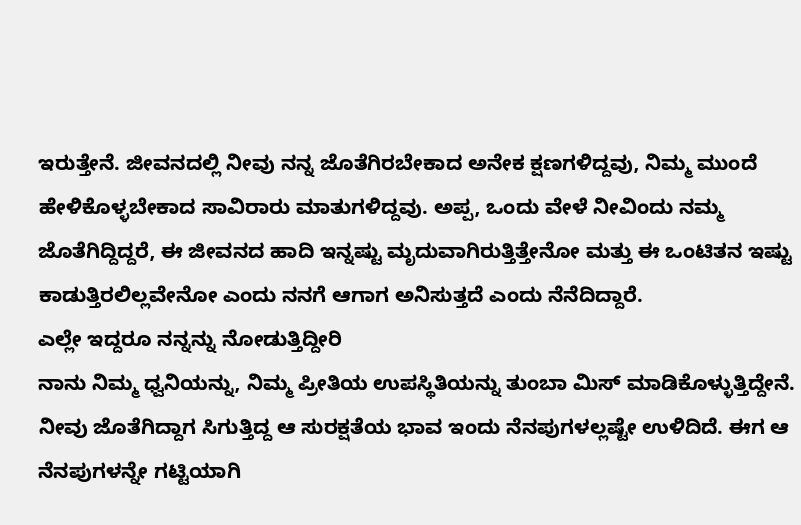ಇರುತ್ತೇನೆ. ಜೀವನದಲ್ಲಿ ನೀವು ನನ್ನ ಜೊತೆಗಿರಬೇಕಾದ ಅನೇಕ ಕ್ಷಣಗಳಿದ್ದವು, ನಿಮ್ಮ ಮುಂದೆ ಹೇಳಿಕೊಳ್ಳಬೇಕಾದ ಸಾವಿರಾರು ಮಾತುಗಳಿದ್ದವು. ಅಪ್ಪ, ಒಂದು ವೇಳೆ ನೀವಿಂದು ನಮ್ಮ ಜೊತೆಗಿದ್ದಿದ್ದರೆ, ಈ ಜೀವನದ ಹಾದಿ ಇನ್ನಷ್ಟು ಮೃದುವಾಗಿರುತ್ತಿತ್ತೇನೋ ಮತ್ತು ಈ ಒಂಟಿತನ ಇಷ್ಟು ಕಾಡುತ್ತಿರಲಿಲ್ಲವೇನೋ ಎಂದು ನನಗೆ ಆಗಾಗ ಅನಿಸುತ್ತದೆ ಎಂದು ನೆನೆದಿದ್ದಾರೆ.
ಎಲ್ಲೇ ಇದ್ದರೂ ನನ್ನನ್ನು ನೋಡುತ್ತಿದ್ದೀರಿ
ನಾನು ನಿಮ್ಮ ಧ್ವನಿಯನ್ನು, ನಿಮ್ಮ ಪ್ರೀತಿಯ ಉಪಸ್ಥಿತಿಯನ್ನು ತುಂಬಾ ಮಿಸ್ ಮಾಡಿಕೊಳ್ಳುತ್ತಿದ್ದೇನೆ. ನೀವು ಜೊತೆಗಿದ್ದಾಗ ಸಿಗುತ್ತಿದ್ದ ಆ ಸುರಕ್ಷತೆಯ ಭಾವ ಇಂದು ನೆನಪುಗಳಲ್ಲಷ್ಟೇ ಉಳಿದಿದೆ. ಈಗ ಆ ನೆನಪುಗಳನ್ನೇ ಗಟ್ಟಿಯಾಗಿ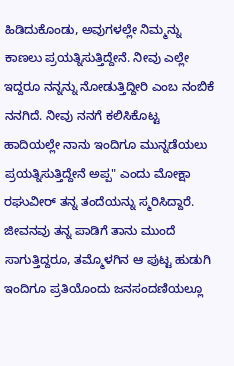ಹಿಡಿದುಕೊಂಡು, ಅವುಗಳಲ್ಲೇ ನಿಮ್ಮನ್ನು ಕಾಣಲು ಪ್ರಯತ್ನಿಸುತ್ತಿದ್ದೇನೆ. ನೀವು ಎಲ್ಲೇ ಇದ್ದರೂ ನನ್ನನ್ನು ನೋಡುತ್ತಿದ್ದೀರಿ ಎಂಬ ನಂಬಿಕೆ ನನಗಿದೆ. ನೀವು ನನಗೆ ಕಲಿಸಿಕೊಟ್ಟ ಹಾದಿಯಲ್ಲೇ ನಾನು ಇಂದಿಗೂ ಮುನ್ನಡೆಯಲು ಪ್ರಯತ್ನಿಸುತ್ತಿದ್ದೇನೆ ಅಪ್ಪ" ಎಂದು ಮೋಕ್ಷಾ ರಘುವೀರ್ ತನ್ನ ತಂದೆಯನ್ನು ಸ್ಮರಿಸಿದ್ದಾರೆ.
ಜೀವನವು ತನ್ನ ಪಾಡಿಗೆ ತಾನು ಮುಂದೆ ಸಾಗುತ್ತಿದ್ದರೂ, ತಮ್ಮೊಳಗಿನ ಆ ಪುಟ್ಟ ಹುಡುಗಿ ಇಂದಿಗೂ ಪ್ರತಿಯೊಂದು ಜನಸಂದಣಿಯಲ್ಲೂ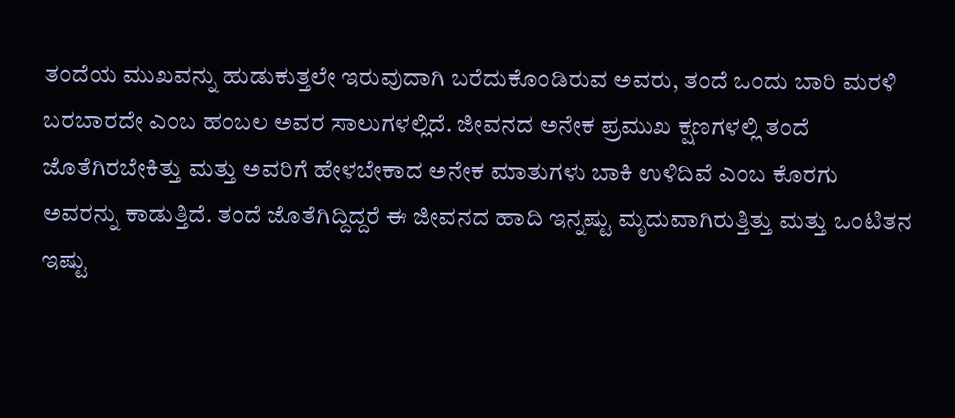ತಂದೆಯ ಮುಖವನ್ನು ಹುಡುಕುತ್ತಲೇ ಇರುವುದಾಗಿ ಬರೆದುಕೊಂಡಿರುವ ಅವರು, ತಂದೆ ಒಂದು ಬಾರಿ ಮರಳಿ ಬರಬಾರದೇ ಎಂಬ ಹಂಬಲ ಅವರ ಸಾಲುಗಳಲ್ಲಿದೆ. ಜೀವನದ ಅನೇಕ ಪ್ರಮುಖ ಕ್ಷಣಗಳಲ್ಲಿ ತಂದೆ ಜೊತೆಗಿರಬೇಕಿತ್ತು ಮತ್ತು ಅವರಿಗೆ ಹೇಳಬೇಕಾದ ಅನೇಕ ಮಾತುಗಳು ಬಾಕಿ ಉಳಿದಿವೆ ಎಂಬ ಕೊರಗು ಅವರನ್ನು ಕಾಡುತ್ತಿದೆ. ತಂದೆ ಜೊತೆಗಿದ್ದಿದ್ದರೆ ಈ ಜೀವನದ ಹಾದಿ ಇನ್ನಷ್ಟು ಮೃದುವಾಗಿರುತ್ತಿತ್ತು ಮತ್ತು ಒಂಟಿತನ ಇಷ್ಟು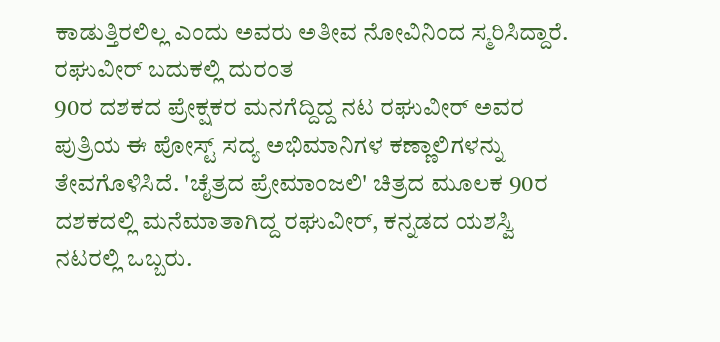ಕಾಡುತ್ತಿರಲಿಲ್ಲ ಎಂದು ಅವರು ಅತೀವ ನೋವಿನಿಂದ ಸ್ಮರಿಸಿದ್ದಾರೆ.
ರಘುವೀರ್ ಬದುಕಲ್ಲಿ ದುರಂತ
90ರ ದಶಕದ ಪ್ರೇಕ್ಷಕರ ಮನಗೆದ್ದಿದ್ದ ನಟ ರಘುವೀರ್ ಅವರ ಪುತ್ರಿಯ ಈ ಪೋಸ್ಟ್ ಸದ್ಯ ಅಭಿಮಾನಿಗಳ ಕಣ್ಣಾಲಿಗಳನ್ನು ತೇವಗೊಳಿಸಿದೆ. 'ಚೈತ್ರದ ಪ್ರೇಮಾಂಜಲಿ' ಚಿತ್ರದ ಮೂಲಕ 90ರ ದಶಕದಲ್ಲಿ ಮನೆಮಾತಾಗಿದ್ದ ರಘುವೀರ್, ಕನ್ನಡದ ಯಶಸ್ವಿ ನಟರಲ್ಲಿ ಒಬ್ಬರು.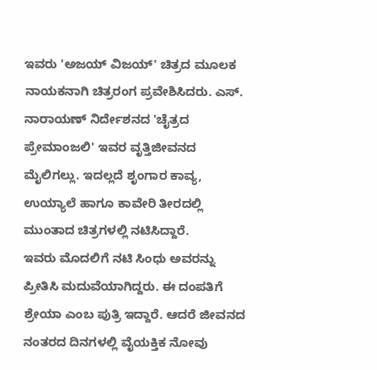ಇವರು 'ಅಜಯ್ ವಿಜಯ್' ಚಿತ್ರದ ಮೂಲಕ ನಾಯಕನಾಗಿ ಚಿತ್ರರಂಗ ಪ್ರವೇಶಿಸಿದರು. ಎಸ್. ನಾರಾಯಣ್ ನಿರ್ದೇಶನದ 'ಚೈತ್ರದ ಪ್ರೇಮಾಂಜಲಿ' ಇವರ ವೃತ್ತಿಜೀವನದ ಮೈಲಿಗಲ್ಲು. ಇದಲ್ಲದೆ ಶೃಂಗಾರ ಕಾವ್ಯ, ಉಯ್ಯಾಲೆ ಹಾಗೂ ಕಾವೇರಿ ತೀರದಲ್ಲಿ ಮುಂತಾದ ಚಿತ್ರಗಳಲ್ಲಿ ನಟಿಸಿದ್ದಾರೆ.
ಇವರು ಮೊದಲಿಗೆ ನಟಿ ಸಿಂಧು ಅವರನ್ನು ಪ್ರೀತಿಸಿ ಮದುವೆಯಾಗಿದ್ದರು. ಈ ದಂಪತಿಗೆ ಶ್ರೇಯಾ ಎಂಬ ಪುತ್ರಿ ಇದ್ದಾರೆ. ಆದರೆ ಜೀವನದ ನಂತರದ ದಿನಗಳಲ್ಲಿ ವೈಯಕ್ತಿಕ ನೋವು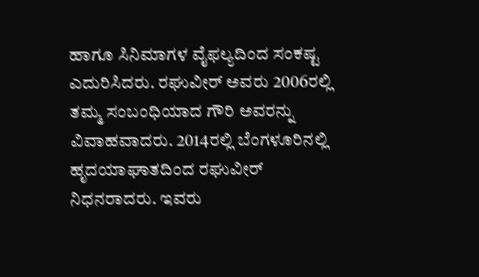ಹಾಗೂ ಸಿನಿಮಾಗಳ ವೈಫಲ್ಯದಿಂದ ಸಂಕಷ್ಟ ಎದುರಿಸಿದರು. ರಘುವೀರ್ ಅವರು 2006ರಲ್ಲಿ ತಮ್ಮ ಸಂಬಂಧಿಯಾದ ಗೌರಿ ಅವರನ್ನು ವಿವಾಹವಾದರು. 2014ರಲ್ಲಿ ಬೆಂಗಳೂರಿನಲ್ಲಿ ಹೃದಯಾಘಾತದಿಂದ ರಘುವೀರ್ ನಿಧನರಾದರು. ಇವರು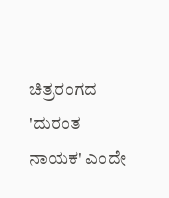ಚಿತ್ರರಂಗದ 'ದುರಂತ ನಾಯಕ' ಎಂದೇ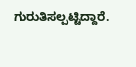ಗುರುತಿಸಲ್ಪಟ್ಟಿದ್ದಾರೆ.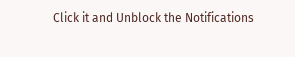Click it and Unblock the Notifications